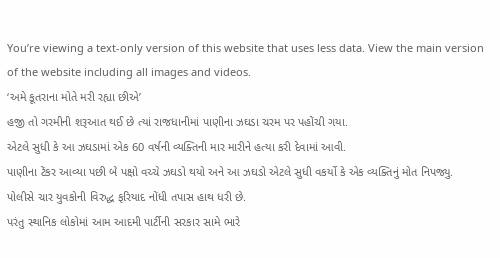You’re viewing a text-only version of this website that uses less data. View the main version of the website including all images and videos.
‘અમે કૂતરાના મોતે મરી રહ્યા છીએ’
હજી તો ગરમીની શરૂઆત થઈ છે ત્યાં રાજધાનીમાં પાણીના ઝઘડા ચરમ પર પહોંચી ગયા.
એટલે સુધી કે આ ઝઘડામાં એક 60 વર્ષની વ્યક્તિની માર મારીને હત્યા કરી દેવામાં આવી.
પાણીના ટેંકર આવ્યા પછી બે પક્ષો વચ્ચે ઝઘડો થયો અને આ ઝઘડો એટલે સુધી વકર્યો કે એક વ્યક્તિનું મોત નિપજ્યુ.
પોલીસે ચાર યુવકોની વિરુદ્ધ ફરિયાદ નોંધી તપાસ હાથ ધરી છે.
પરંતુ સ્થાનિક લોકોમાં આમ આદમી પાર્ટીની સરકાર સામે ભારે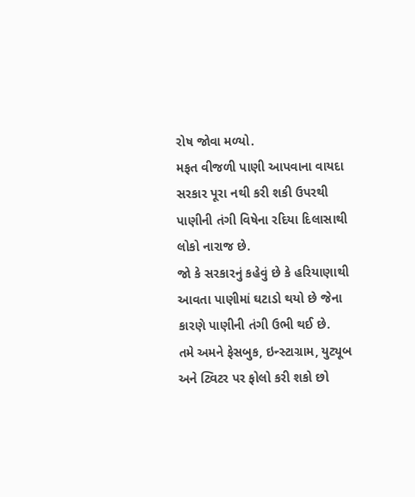રોષ જોવા મળ્યો.
મફત વીજળી પાણી આપવાના વાયદા સરકાર પૂરા નથી કરી શકી ઉપરથી પાણીની તંગી વિષેના રદિયા દિલાસાથી લોકો નારાજ છે.
જો કે સરકારનું કહેવું છે કે હરિયાણાથી આવતા પાણીમાં ઘટાડો થયો છે જેના કારણે પાણીની તંગી ઉભી થઈ છે.
તમે અમને ફેસબુક, ઇન્સ્ટાગ્રામ, યુટ્યૂબ અને ટ્વિટર પર ફોલો કરી શકો છો